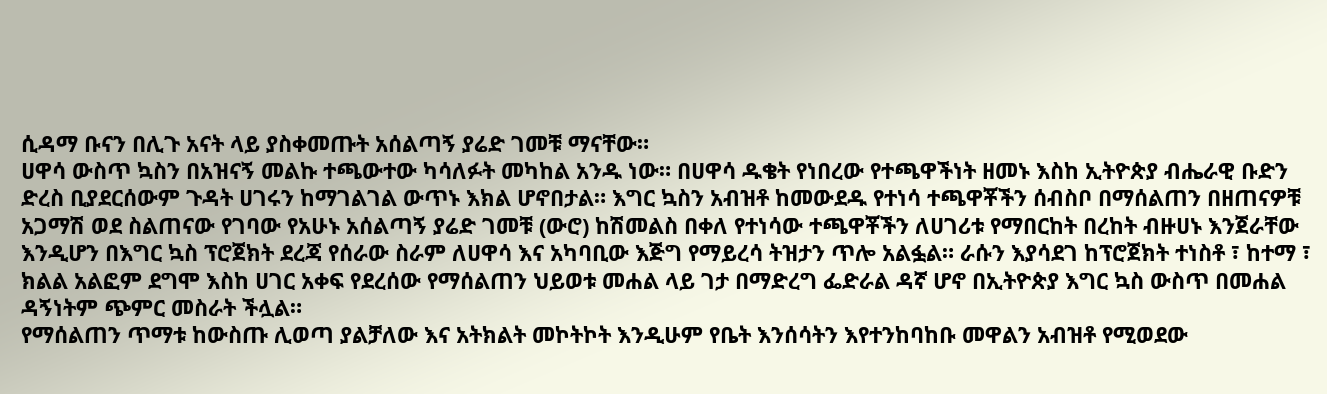ሲዳማ ቡናን በሊጉ አናት ላይ ያስቀመጡት አሰልጣኝ ያሬድ ገመቹ ማናቸው።
ሀዋሳ ውስጥ ኳስን በአዝናኝ መልኩ ተጫውተው ካሳለፉት መካከል አንዱ ነው። በሀዋሳ ዱቄት የነበረው የተጫዋችነት ዘመኑ እስከ ኢትዮጵያ ብሔራዊ ቡድን ድረስ ቢያደርሰውም ጉዳት ሀገሩን ከማገልገል ውጥኑ እክል ሆኖበታል። እግር ኳስን አብዝቶ ከመውደዱ የተነሳ ተጫዋቾችን ሰብስቦ በማሰልጠን በዘጠናዎቹ አጋማሽ ወደ ስልጠናው የገባው የአሁኑ አሰልጣኝ ያሬድ ገመቹ (ውሮ) ከሽመልስ በቀለ የተነሳው ተጫዋቾችን ለሀገሪቱ የማበርከት በረከት ብዙሀኑ እንጀራቸው እንዲሆን በእግር ኳስ ፕሮጀክት ደረጃ የሰራው ስራም ለሀዋሳ እና አካባቢው እጅግ የማይረሳ ትዝታን ጥሎ አልፏል። ራሱን እያሳደገ ከፕሮጀክት ተነስቶ ፣ ከተማ ፣ ክልል አልፎም ደግሞ እስከ ሀገር አቀፍ የደረሰው የማሰልጠን ህይወቱ መሐል ላይ ገታ በማድረግ ፌድራል ዳኛ ሆኖ በኢትዮጵያ እግር ኳስ ውስጥ በመሐል ዳኝነትም ጭምር መስራት ችሏል።
የማሰልጠን ጥማቱ ከውስጡ ሊወጣ ያልቻለው እና አትክልት መኮትኮት እንዲሁም የቤት እንሰሳትን እየተንከባከቡ መዋልን አብዝቶ የሚወደው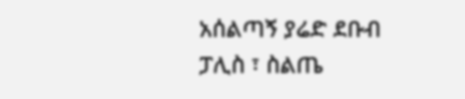አሰልጣኝ ያሬድ ደቡብ ፓሊስ ፣ ስልጤ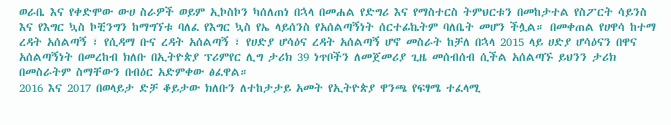ወራቤ እና የቀድሞው ውሀ ስራዎች ወይም ኢኮስኮን ካሰለጠነ በኋላ በመሐል የድግሪ እና የማስተርስ ትምህርቱን በመከታተል የስፖርት ሳይንስ እና የእግር ኳስ ኮቺንግን ከማግኘቱ ባለፈ የእግር ኳስ የኤ ላይሰንስ የአሰልጣኝነት ሰርተፊኬትም ባለቤት መሆን ችሏል። በመቀጠል የሀዋሳ ከተማ ረዳት አሰልጣኝ ፣ የሲዳማ ቡና ረዳት አሰልጣኝ ፣ የሀድያ ሆሳዕና ረዳት አሰልጣኝ ሆኖ መስራት ከቻለ በኋላ 2015 ላይ ሀድያ ሆሳዕናን በዋና አሰልጣኝነት በመረከብ ክለቡ በኢትዮጵያ ፕሪምየር ሊግ ታሪክ 39 ነጥቦችን ለመጀመሪያ ጊዜ መሰብሰብ ሲችል አሰልጣኙ ይህንን ታሪክ በመስራትም ስማቸውን በብዕር አድምቀው ፅፈዋል።
2016 እና 2017 በወላይታ ድቻ ቆይታው ክለቡን ለተከታታይ አመት የኢትዮጵያ ዋንጫ የፍፃሜ ተፈላሚ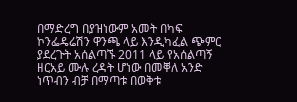በማድረግ በያዝነውም አመት በካፍ ኮንፌዴሬሽን ዋንጫ ላይ እንዲካፈል ጭምር ያደረጉት አሰልጣኙ 2011 ላይ የአሰልጣኝ ዘርአይ ሙሉ ረዳት ሆነው በመቐለ አንድ ነጥብን ብቻ በማጣቱ በወቅቱ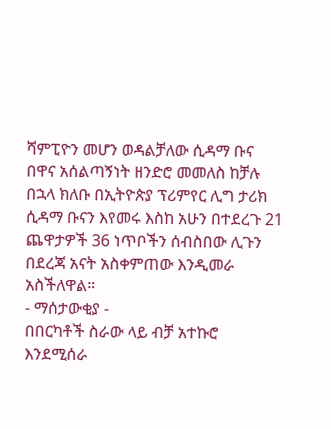ሻምፒዮን መሆን ወዳልቻለው ሲዳማ ቡና በዋና አሰልጣኝነት ዘንድሮ መመለስ ከቻሉ በኋላ ክለቡ በኢትዮጵያ ፕሪምየር ሊግ ታሪክ ሲዳማ ቡናን እየመሩ እስከ አሁን በተደረጉ 21 ጨዋታዎች 36 ነጥቦችን ሰብስበው ሊጉን በደረጃ አናት አስቀምጠው እንዲመራ አስችለዋል።
- ማሰታውቂያ -
በበርካቶች ስራው ላይ ብቻ አተኩሮ እንደሚሰራ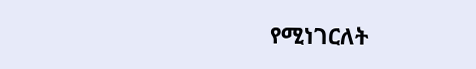የሚነገርለት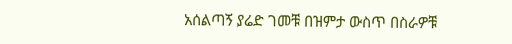አሰልጣኝ ያሬድ ገመቹ በዝምታ ውስጥ በስራዎቹ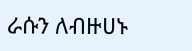ራሱን ለብዙሀኑ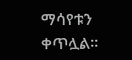ማሳየቱን ቀጥሏል።